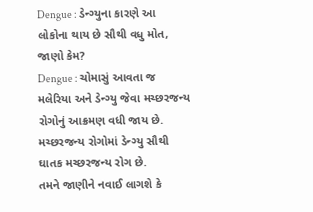Dengue : ડેન્ગ્યુના કારણે આ લોકોના થાય છે સૌથી વધુ મોત, જાણો કેમ?
Dengue : ચોમાસું આવતા જ મલેરિયા અને ડેન્ગ્યુ જેવા મચ્છરજન્ય રોગોનું આક્રમણ વધી જાય છે. મચ્છરજન્ય રોગોમાં ડેન્ગ્યુ સૌથી ઘાતક મચ્છરજન્ય રોગ છે.
તમને જાણીને નવાઈ લાગશે કે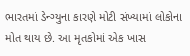ભારતમાં ડેન્ગ્યુના કારણે મોટી સંખ્યામાં લોકોના મોત થાય છે. આ મૃતકોમાં એક ખાસ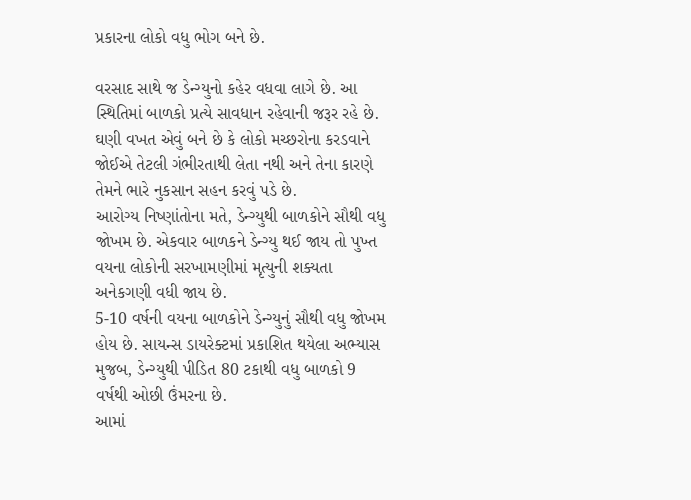પ્રકારના લોકો વધુ ભોગ બને છે.

વરસાદ સાથે જ ડેન્ગ્યુનો કહેર વધવા લાગે છે. આ સ્થિતિમાં બાળકો પ્રત્યે સાવધાન રહેવાની જરૂર રહે છે. ઘણી વખત એવું બને છે કે લોકો મચ્છરોના કરડવાને જોઈએ તેટલી ગંભીરતાથી લેતા નથી અને તેના કારણે તેમને ભારે નુકસાન સહન કરવું પડે છે.
આરોગ્ય નિષ્ણાંતોના મતે, ડેન્ગ્યુથી બાળકોને સૌથી વધુ જોખમ છે. એકવાર બાળકને ડેન્ગ્યુ થઈ જાય તો પુખ્ત વયના લોકોની સરખામણીમાં મૃત્યુની શક્યતા અનેકગણી વધી જાય છે.
5-10 વર્ષની વયના બાળકોને ડેન્ગ્યુનું સૌથી વધુ જોખમ હોય છે. સાયન્સ ડાયરેક્ટમાં પ્રકાશિત થયેલા અભ્યાસ મુજબ, ડેન્ગ્યુથી પીડિત 80 ટકાથી વધુ બાળકો 9 વર્ષથી ઓછી ઉંમરના છે.
આમાં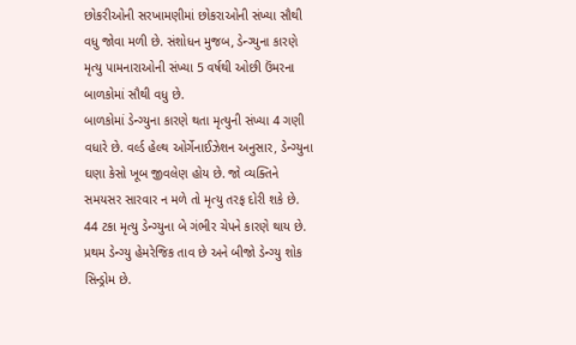છોકરીઓની સરખામણીમાં છોકરાઓની સંખ્યા સૌથી વધુ જોવા મળી છે. સંશોધન મુજબ, ડેન્ગ્યુના કારણે મૃત્યુ પામનારાઓની સંખ્યા 5 વર્ષથી ઓછી ઉંમરના બાળકોમાં સૌથી વધુ છે.
બાળકોમાં ડેન્ગ્યુના કારણે થતા મૃત્યુની સંખ્યા 4 ગણી વધારે છે. વર્લ્ડ હેલ્થ ઓર્ગેનાઈઝેશન અનુસાર, ડેન્ગ્યુના ઘણા કેસો ખૂબ જીવલેણ હોય છે. જો વ્યક્તિને સમયસર સારવાર ન મળે તો મૃત્યુ તરફ દોરી શકે છે. 44 ટકા મૃત્યુ ડેન્ગ્યુના બે ગંભીર ચેપને કારણે થાય છે. પ્રથમ ડેન્ગ્યુ હેમરેજિક તાવ છે અને બીજો ડેન્ગ્યુ શોક સિન્ડ્રોમ છે.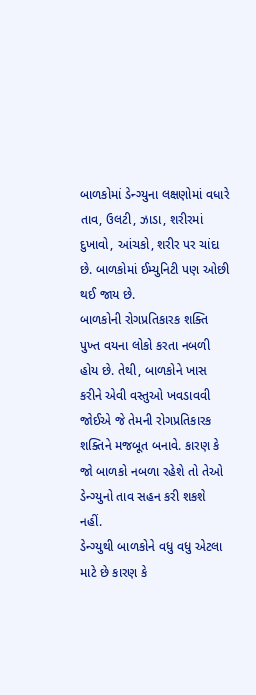બાળકોમાં ડેન્ગ્યુના લક્ષણોમાં વધારે તાવ, ઉલટી, ઝાડા, શરીરમાં દુખાવો, આંચકો, શરીર પર ચાંદા છે. બાળકોમાં ઈમ્યુનિટી પણ ઓછી થઈ જાય છે.
બાળકોની રોગપ્રતિકારક શક્તિ પુખ્ત વયના લોકો કરતા નબળી હોય છે. તેથી, બાળકોને ખાસ કરીને એવી વસ્તુઓ ખવડાવવી જોઈએ જે તેમની રોગપ્રતિકારક શક્તિને મજબૂત બનાવે. કારણ કે જો બાળકો નબળા રહેશે તો તેઓ ડેન્ગ્યુનો તાવ સહન કરી શકશે નહીં.
ડેન્ગ્યુથી બાળકોને વધુ વધુ એટલા માટે છે કારણ કે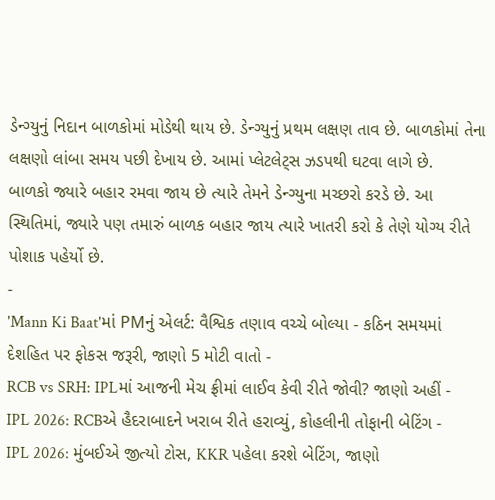ડેન્ગ્યુનું નિદાન બાળકોમાં મોડેથી થાય છે. ડેન્ગ્યુનું પ્રથમ લક્ષણ તાવ છે. બાળકોમાં તેના લક્ષણો લાંબા સમય પછી દેખાય છે. આમાં પ્લેટલેટ્સ ઝડપથી ઘટવા લાગે છે.
બાળકો જ્યારે બહાર રમવા જાય છે ત્યારે તેમને ડેન્ગ્યુના મચ્છરો કરડે છે. આ સ્થિતિમાં, જ્યારે પણ તમારું બાળક બહાર જાય ત્યારે ખાતરી કરો કે તેણે યોગ્ય રીતે પોશાક પહેર્યો છે.
-
'Mann Ki Baat'માં PMનું એલર્ટ: વૈશ્વિક તણાવ વચ્ચે બોલ્યા - કઠિન સમયમાં દેશહિત પર ફોકસ જરૂરી, જાણો 5 મોટી વાતો -
RCB vs SRH: IPLમાં આજની મેચ ફ્રીમાં લાઈવ કેવી રીતે જોવી? જાણો અહીં -
IPL 2026: RCBએ હૈદરાબાદને ખરાબ રીતે હરાવ્યું, કોહલીની તોફાની બેટિંગ -
IPL 2026: મુંબઈએ જીત્યો ટોસ, KKR પહેલા કરશે બેટિંગ, જાણો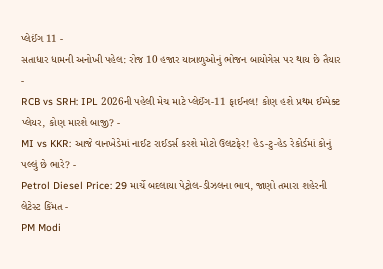પ્લેઈંગ 11 -
સતાધાર ધામની અનોખી પહેલ: રોજ 10 હજાર યાત્રાળુઓનું ભોજન બાયોગેસ પર થાય છે તૈયાર -
RCB vs SRH: IPL 2026ની પહેલી મેચ માટે પ્લેઈંગ-11 ફાઈનલ! કોણ હશે પ્રથમ ઈમ્પેક્ટ પ્લેયર, કોણ મારશે બાજી? -
MI vs KKR: આજે વાનખેડેમાં નાઈટ રાઈડર્સ કરશે મોટો ઉલટફેર! હેડ-ટુ-હેડ રેકોર્ડમાં કોનું પલ્લું છે ભારે? -
Petrol Diesel Price: 29 માર્ચે બદલાયા પેટ્રોલ-ડીઝલના ભાવ, જાણો તમારા શહેરની લેટેસ્ટ કિંમત -
PM Modi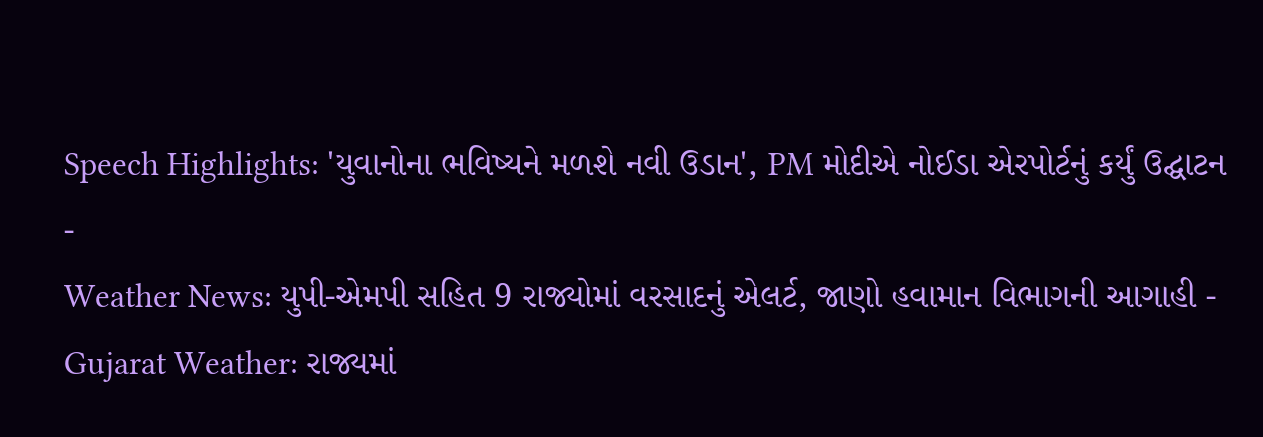Speech Highlights: 'યુવાનોના ભવિષ્યને મળશે નવી ઉડાન', PM મોદીએ નોઈડા એરપોર્ટનું કર્યું ઉદ્ઘાટન -
Weather News: યુપી-એમપી સહિત 9 રાજ્યોમાં વરસાદનું એલર્ટ, જાણો હવામાન વિભાગની આગાહી -
Gujarat Weather: રાજ્યમાં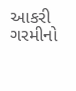આકરી ગરમીનો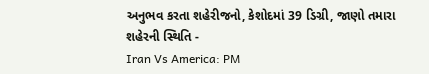અનુભવ કરતા શહેરીજનો, કેશોદમાં 39 ડિગ્રી, જાણો તમારા શહેરની સ્થિતિ -
Iran Vs America: PM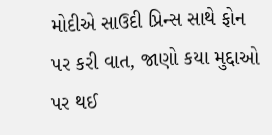મોદીએ સાઉદી પ્રિન્સ સાથે ફોન પર કરી વાત, જાણો કયા મુદ્દાઓ પર થઈ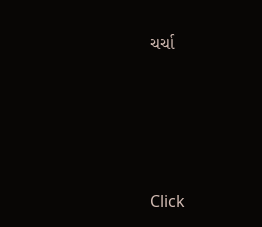ચર્ચા








Click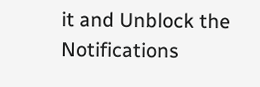it and Unblock the Notifications